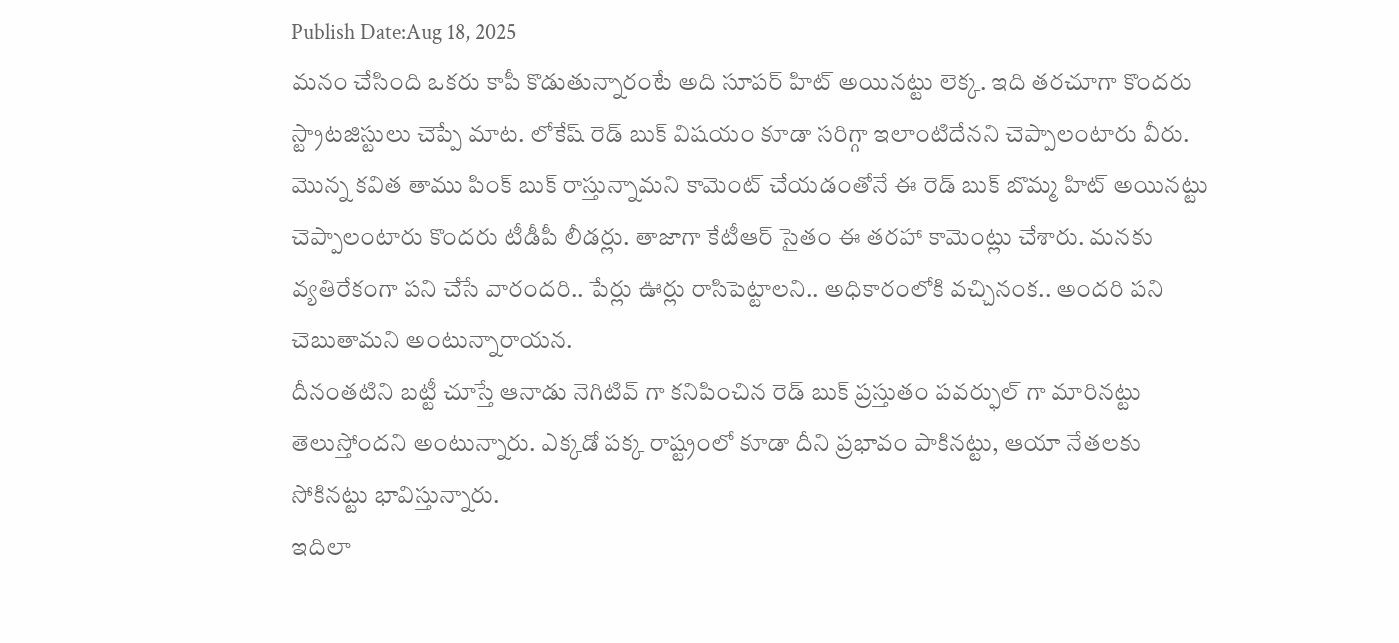Publish Date:Aug 18, 2025
మనం చేసింది ఒకరు కాపీ కొడుతున్నారంటే అది సూపర్ హిట్ అయినట్టు లెక్క. ఇది తరచూగా కొందరు స్ట్రాటజిస్టులు చెప్పే మాట. లోకేష్ రెడ్ బుక్ విషయం కూడా సరిగ్గా ఇలాంటిదేనని చెప్పాలంటారు వీరు.
మొన్న కవిత తాము పింక్ బుక్ రాస్తున్నామని కామెంట్ చేయడంతోనే ఈ రెడ్ బుక్ బొమ్మ హిట్ అయినట్టు చెప్పాలంటారు కొందరు టీడీపీ లీడర్లు. తాజాగా కేటీఆర్ సైతం ఈ తరహా కామెంట్లు చేశారు. మనకు వ్యతిరేకంగా పని చేసే వారందరి.. పేర్లు ఊర్లు రాసిపెట్టాలని.. అధికారంలోకి వచ్చినంక.. అందరి పని చెబుతామని అంటున్నారాయన.
దీనంతటిని బట్టీ చూస్తే ఆనాడు నెగిటివ్ గా కనిపించిన రెడ్ బుక్ ప్రస్తుతం పవర్ఫుల్ గా మారినట్టు తెలుస్తోందని అంటున్నారు. ఎక్కడో పక్క రాష్ట్రంలో కూడా దీని ప్రభావం పాకినట్టు, ఆయా నేతలకు సోకినట్టు భావిస్తున్నారు.
ఇదిలా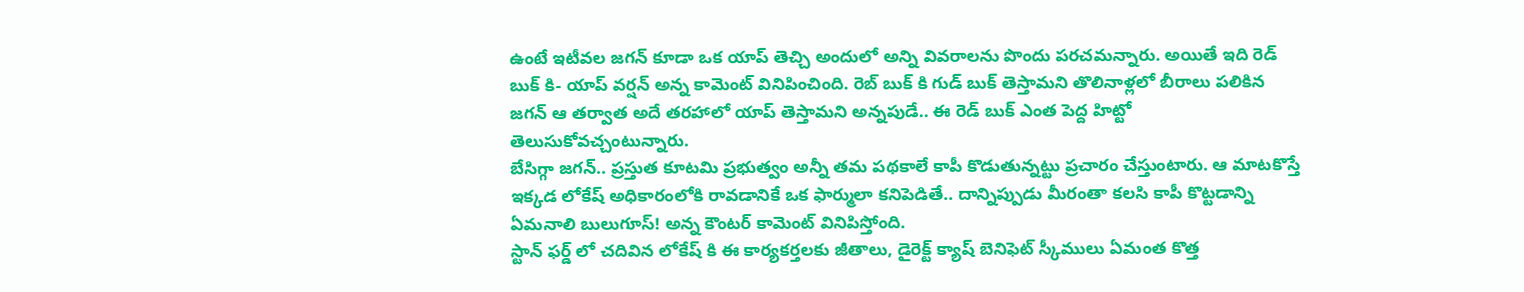ఉంటే ఇటీవల జగన్ కూడా ఒక యాప్ తెచ్చి అందులో అన్ని వివరాలను పొందు పరచమన్నారు. అయితే ఇది రెడ్ బుక్ కి- యాప్ వర్షన్ అన్న కామెంట్ వినిపించింది. రెబ్ బుక్ కి గుడ్ బుక్ తెస్తామని తొలినాళ్లలో బీరాలు పలికిన జగన్ ఆ తర్వాత అదే తరహాలో యాప్ తెస్తామని అన్నపుడే.. ఈ రెడ్ బుక్ ఎంత పెద్ద హిట్టో తెలుసుకోవచ్చంటున్నారు.
బేసిగ్గా జగన్.. ప్రస్తుత కూటమి ప్రభుత్వం అన్నీ తమ పథకాలే కాపీ కొడుతున్నట్టు ప్రచారం చేస్తుంటారు. ఆ మాటకొస్తే ఇక్కడ లోకేష్ అధికారంలోకి రావడానికే ఒక ఫార్ములా కనిపెడితే.. దాన్నిప్పుడు మీరంతా కలసి కాపీ కొట్టడాన్ని ఏమనాలి బులుగూస్! అన్న కౌంటర్ కామెంట్ వినిపిస్తోంది.
స్టాన్ ఫర్డ్ లో చదివిన లోకేష్ కి ఈ కార్యకర్తలకు జీతాలు, డైరెక్ట్ క్యాష్ బెనిఫెట్ స్కీములు ఏమంత కొత్త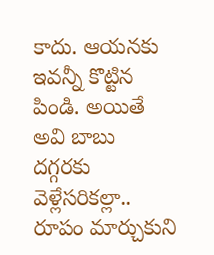కాదు. ఆయనకు ఇవన్నీ కొట్టిన పిండి. అయితే అవి బాబు దగ్గరకు వెళ్లేసరికల్లా.. రూపం మార్చుకుని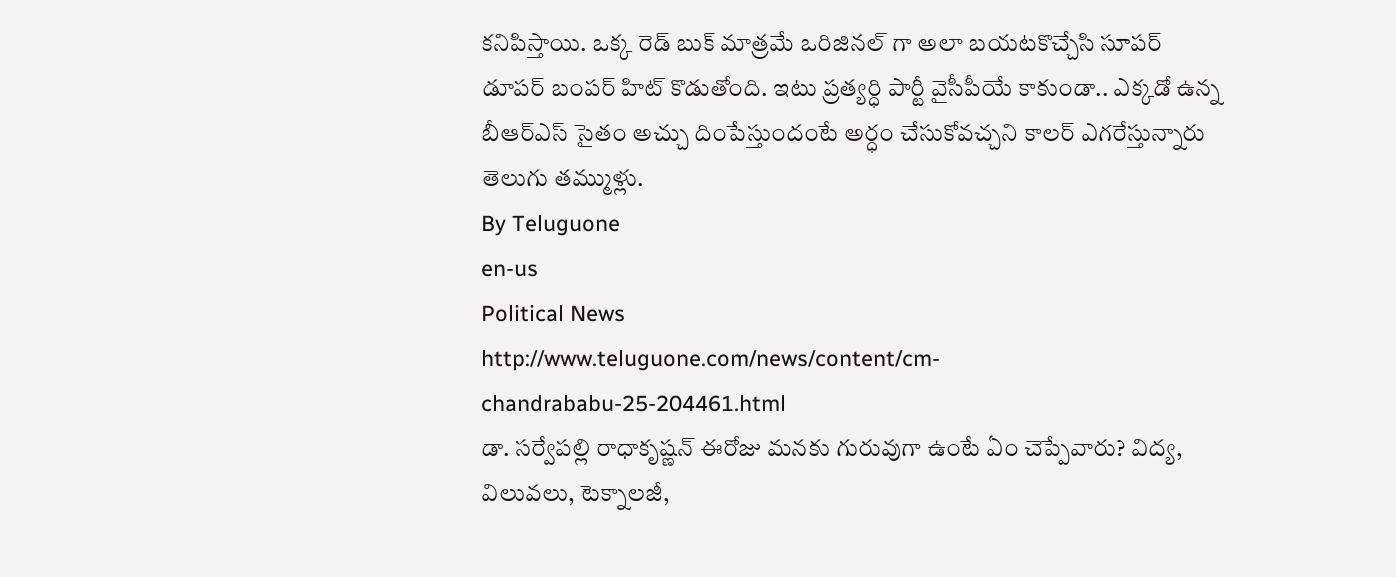కనిపిస్తాయి. ఒక్క రెడ్ బుక్ మాత్రమే ఒరిజినల్ గా అలా బయటకొచ్చేసి సూపర్ డూపర్ బంపర్ హిట్ కొడుతోంది. ఇటు ప్రత్యర్ధి పార్టీ వైసీపీయే కాకుండా.. ఎక్కడో ఉన్న బీఆర్ఎస్ సైతం అచ్చు దింపేస్తుందంటే అర్ధం చేసుకోవచ్చని కాలర్ ఎగరేస్తున్నారు తెలుగు తమ్ముళ్లు.
By Teluguone
en-us
Political News
http://www.teluguone.com/news/content/cm-chandrababu-25-204461.html
డా. సర్వేపల్లి రాధాకృష్ణన్ ఈరోజు మనకు గురువుగా ఉంటే ఏం చెప్పేవారు? విద్య, విలువలు, టెక్నాలజీ,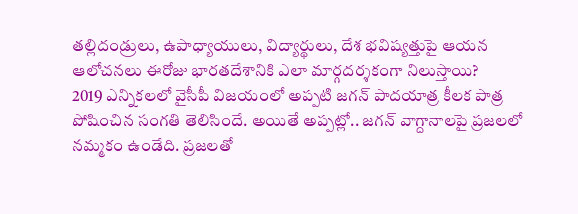తల్లిదండ్రులు, ఉపాధ్యాయులు, విద్యార్థులు, దేశ భవిష్యత్తుపై ఆయన ఆలోచనలు ఈరోజు భారతదేశానికి ఎలా మార్గదర్శకంగా నిలుస్తాయి?
2019 ఎన్నికలలో వైసీపీ విజయంలో అప్పటి జగన్ పాదయాత్ర కీలక పాత్ర పోషించిన సంగతి తెలిసిందే. అయితే అప్పట్లో.. జగన్ వాగ్దానాలపై ప్రజలలో నమ్మకం ఉండేది. ప్రజలతో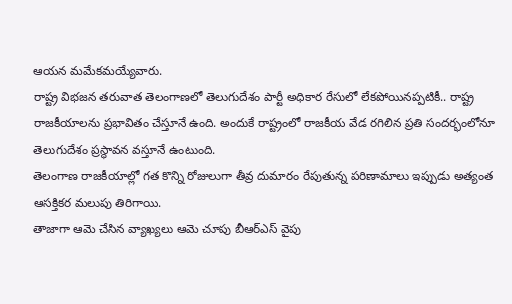ఆయన మమేకమయ్యేవారు.
రాష్ట్ర విభజన తరువాత తెలంగాణలో తెలుగుదేశం పార్టీ అధికార రేసులో లేకపోయినప్పటికీ.. రాష్ట్ర రాజకీయాలను ప్రభావితం చేస్తూనే ఉంది. అందుకే రాష్ట్రంలో రాజకీయ వేడ రగిలిన ప్రతి సందర్భంలోనూ తెలుగుదేశం ప్రస్థావన వస్తూనే ఉంటుంది.
తెలంగాణ రాజకీయాల్లో గత కొన్ని రోజులుగా తీవ్ర దుమారం రేపుతున్న పరిణామాలు ఇప్పుడు అత్యంత ఆసక్తికర మలుపు తిరిగాయి.
తాజాగా ఆమె చేసిన వ్యాఖ్యలు ఆమె చూపు బీఆర్ఎస్ వైపు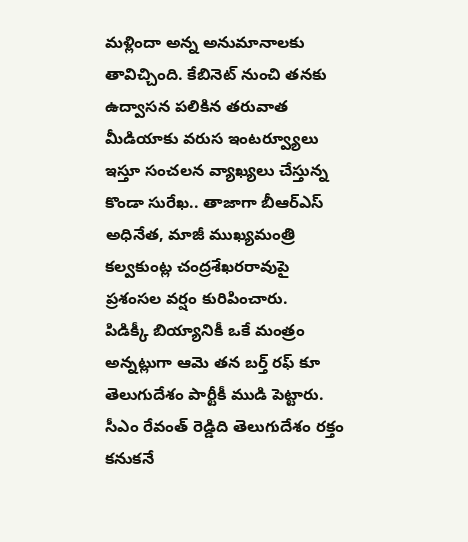మళ్లిందా అన్న అనుమానాలకు తావిచ్చింది. కేబినెట్ నుంచి తనకు ఉద్వాసన పలికిన తరువాత మీడియాకు వరుస ఇంటర్వ్యూలు ఇస్తూ సంచలన వ్యాఖ్యలు చేస్తున్న కొండా సురేఖ.. తాజాగా బీఆర్ఎస్ అధినేత, మాజీ ముఖ్యమంత్రి కల్వకుంట్ల చంద్రశేఖరరావుపై ప్రశంసల వర్షం కురిపించారు.
పిడిక్కీ బియ్యానికీ ఒకే మంత్రం అన్నట్లుగా ఆమె తన బర్త్ రఫ్ కూ తెలుగుదేశం పార్టీకీ ముడి పెట్టారు. సీఎం రేవంత్ రెడ్డిది తెలుగుదేశం రక్తం కనుకనే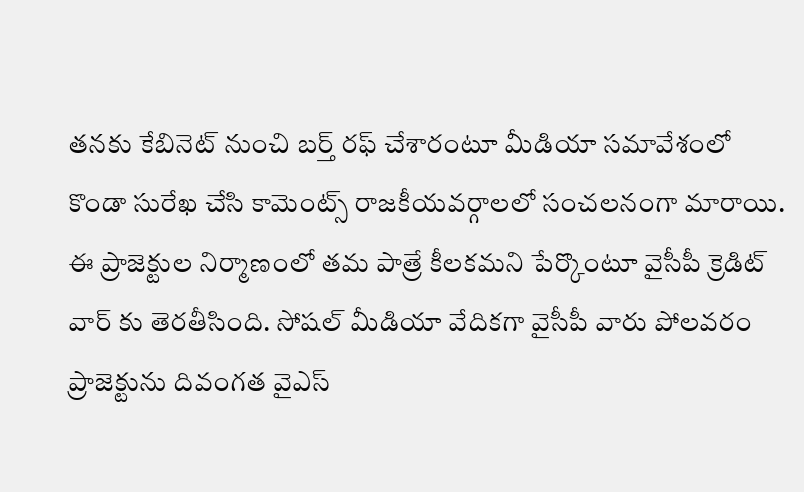తనకు కేబినెట్ నుంచి బర్త్ రఫ్ చేశారంటూ మీడియా సమావేశంలో కొండా సురేఖ చేసి కామెంట్స్ రాజకీయవర్గాలలో సంచలనంగా మారాయి.
ఈ ప్రాజెక్టుల నిర్మాణంలో తమ పాత్రే కీలకమని పేర్కొంటూ వైసీపీ క్రెడిట్ వార్ కు తెరతీసింది. సోషల్ మీడియా వేదికగా వైసీపీ వారు పోలవరం ప్రాజెక్టును దివంగత వైఎస్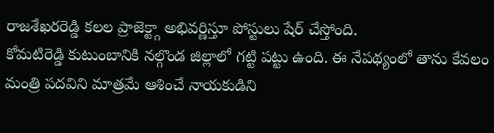రాజశేఖరరెడ్డి కలల ప్రాజెక్ట్గా అభివర్ణిస్తూ పోస్టులు షేర్ చేస్తోంది.
కోమటిరెడ్డి కుటుంబానికి నల్గొండ జిల్లాలో గట్టి పట్టు ఉంది. ఈ నేపథ్యంలో తాను కేవలం మంత్రి పదవిని మాత్రమే ఆశించే నాయకుడిని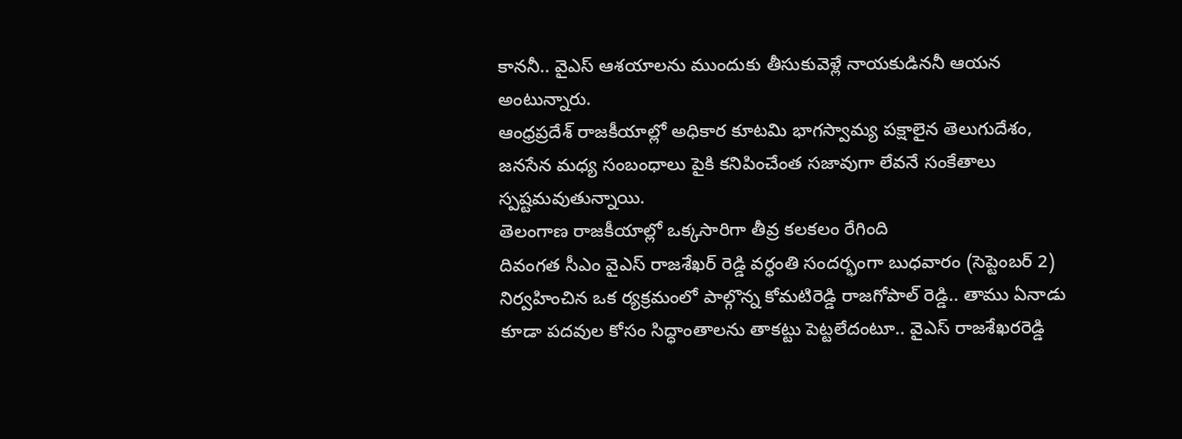కాననీ.. వైఎస్ ఆశయాలను ముందుకు తీసుకువెళ్లే నాయకుడిననీ ఆయన అంటున్నారు.
ఆంధ్రప్రదేశ్ రాజకీయాల్లో అధికార కూటమి భాగస్వామ్య పక్షాలైన తెలుగుదేశం, జనసేన మధ్య సంబంధాలు పైకి కనిపించేంత సజావుగా లేవనే సంకేతాలు స్పష్టమవుతున్నాయి.
తెలంగాణ రాజకీయాల్లో ఒక్కసారిగా తీవ్ర కలకలం రేగింది
దివంగత సీఎం వైఎస్ రాజశేఖర్ రెడ్డి వర్ధంతి సందర్భంగా బుధవారం (సెప్టెంబర్ 2) నిర్వహించిన ఒక ర్యక్రమంలో పాల్గొన్న కోమటిరెడ్డి రాజగోపాల్ రెడ్డి.. తాము ఏనాడు కూడా పదవుల కోసం సిద్ధాంతాలను తాకట్టు పెట్టలేదంటూ.. వైఎస్ రాజశేఖరరెడ్డి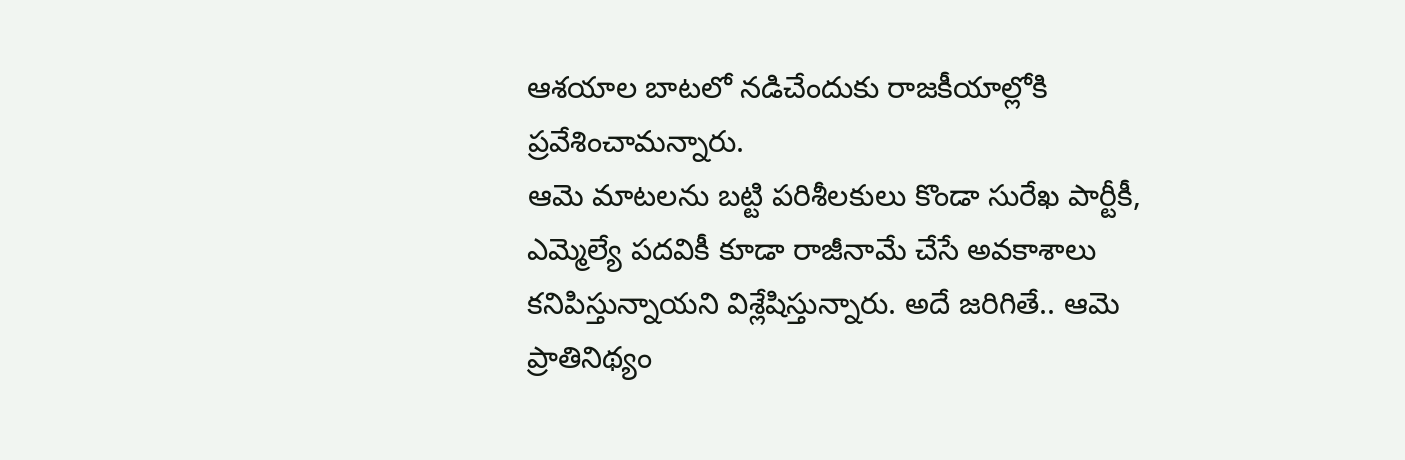ఆశయాల బాటలో నడిచేందుకు రాజకీయాల్లోకి ప్రవేశించామన్నారు.
ఆమె మాటలను బట్టి పరిశీలకులు కొండా సురేఖ పార్టీకీ, ఎమ్మెల్యే పదవికీ కూడా రాజీనామే చేసే అవకాశాలు కనిపిస్తున్నాయని విశ్లేషిస్తున్నారు. అదే జరిగితే.. ఆమె ప్రాతినిథ్యం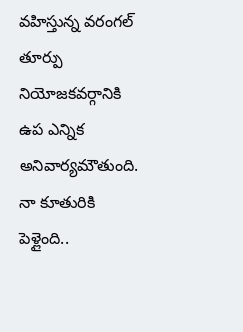వహిస్తున్న వరంగల్ తూర్పు నియోజకవర్గానికి ఉప ఎన్నిక అనివార్యమౌతుంది.
నా కూతురికి పెళ్లైంది..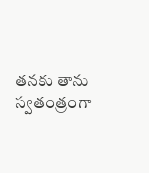తనకు తాను స్వతంత్రంగా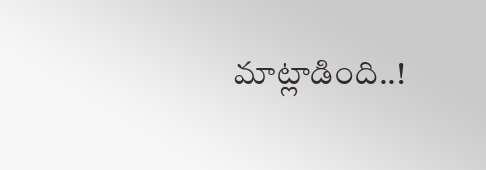మాట్లాడింది..!